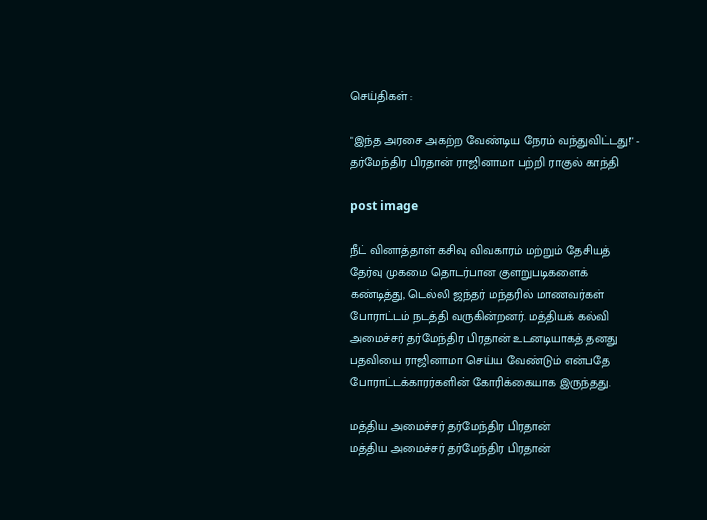செய்திகள் :

"இந்த அரசை அகற்ற வேண்டிய நேரம் வந்துவிட்டது!'' - தர்மேந்திர பிரதான் ராஜினாமா பற்றி ராகுல் காந்தி

post image

நீட் வினாத்தாள் கசிவு விவகாரம் மற்றும் தேசியத் தேர்வு முகமை தொடர்பான குளறுபடிகளைக் கண்டித்து, டெல்லி ஜந்தர் மந்தரில் மாணவர்கள் போராட்டம் நடத்தி வருகின்றனர். மத்தியக் கல்வி அமைச்சர் தர்மேந்திர பிரதான் உடனடியாகத் தனது பதவியை ராஜினாமா செய்ய வேண்டும் என்பதே போராட்டக்காரர்களின் கோரிக்கையாக இருந்தது.

மத்திய அமைச்சர் தர்மேந்திர பிரதான்
மத்திய அமைச்சர் தர்மேந்திர பிரதான்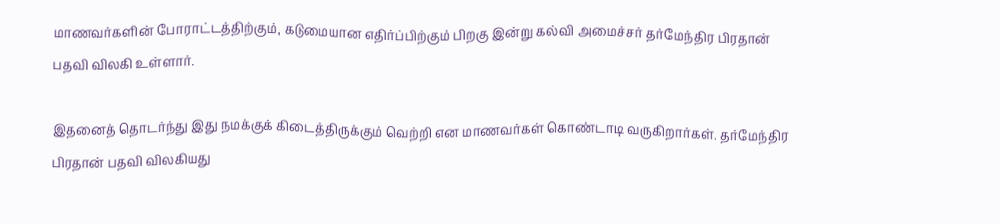மாணவர்களின் போராட்டத்திற்கும், கடுமையான எதிர்ப்பிற்கும் பிறகு இன்று கல்வி அமைச்சர் தர்மேந்திர பிரதான் பதவி விலகி உள்ளார்.

இதனைத் தொடர்ந்து இது நமக்குக் கிடைத்திருக்கும் வெற்றி என மாணவர்கள் கொண்டாடி வருகிறார்கள். தர்மேந்திர பிரதான் பதவி விலகியது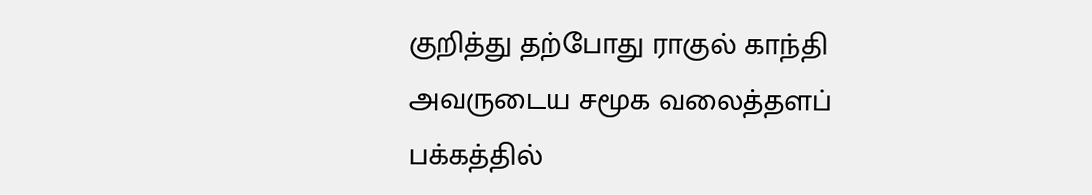குறித்து தற்போது ராகுல் காந்தி அவருடைய சமூக வலைத்தளப் பக்கத்தில்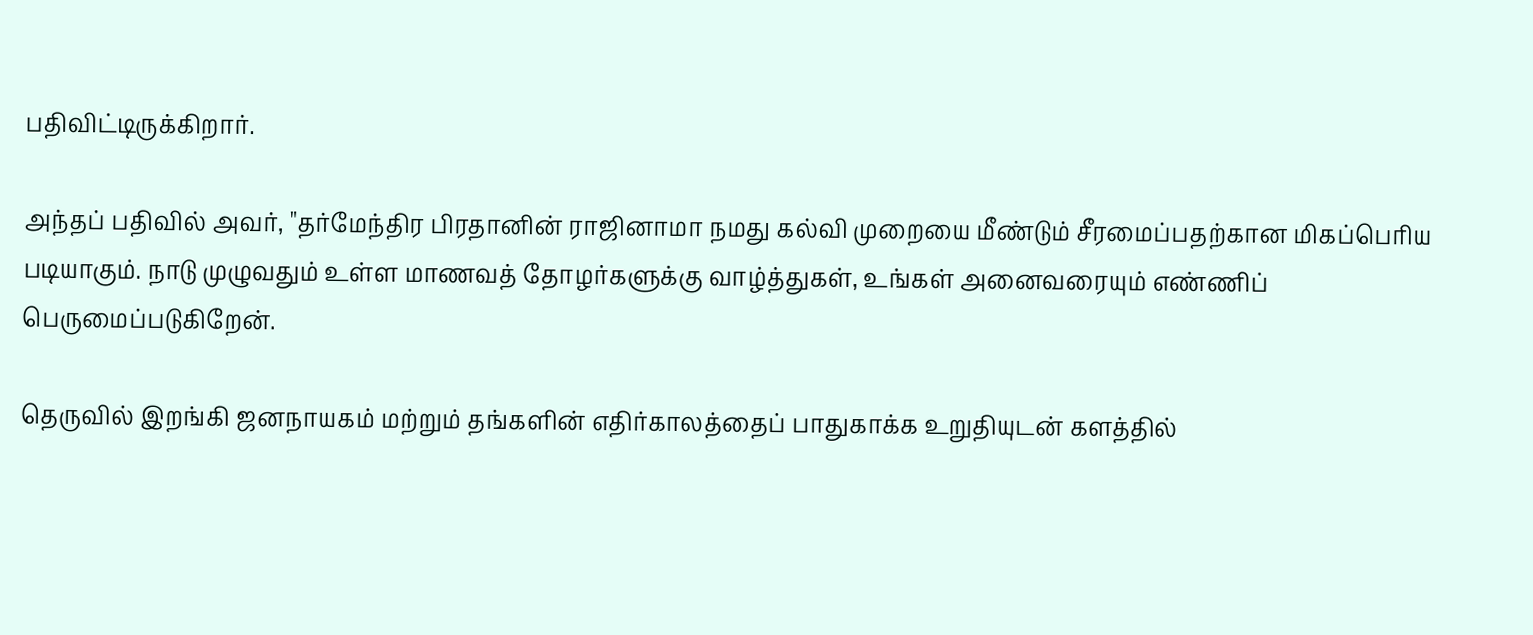பதிவிட்டிருக்கிறார்.

அந்தப் பதிவில் அவர், "தர்மேந்திர பிரதானின் ராஜினாமா நமது கல்வி முறையை மீண்டும் சீரமைப்பதற்கான மிகப்பெரிய படியாகும். நாடு முழுவதும் உள்ள மாணவத் தோழர்களுக்கு வாழ்த்துகள், உங்கள் அனைவரையும் எண்ணிப் பெருமைப்படுகிறேன்.

தெருவில் இறங்கி ஜனநாயகம் மற்றும் தங்களின் எதிர்காலத்தைப் பாதுகாக்க உறுதியுடன் களத்தில்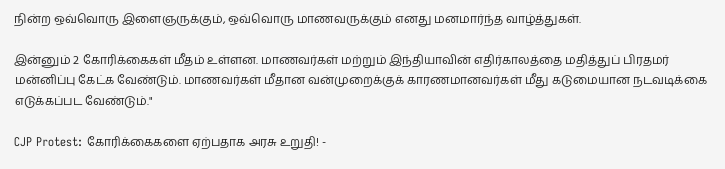நின்ற ஒவ்வொரு இளைஞருக்கும், ஒவ்வொரு மாணவருக்கும் எனது மனமார்ந்த வாழ்த்துகள்.

இன்னும் 2 கோரிக்கைகள் மீதம் உள்ளன. மாணவர்கள் மற்றும் இந்தியாவின் எதிர்காலத்தை மதித்துப் பிரதமர் மன்னிப்பு கேட்க வேண்டும். மாணவர்கள் மீதான வன்முறைக்குக் காரணமானவர்கள் மீது கடுமையான நடவடிக்கை எடுக்கப்பட வேண்டும்."

CJP Protest: கோரிக்கைகளை ஏற்பதாக அரசு உறுதி! -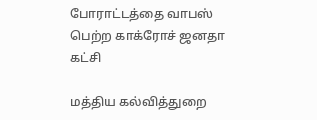போராட்டத்தை வாபஸ் பெற்ற காக்ரோச் ஜனதா கட்சி

மத்திய கல்வித்துறை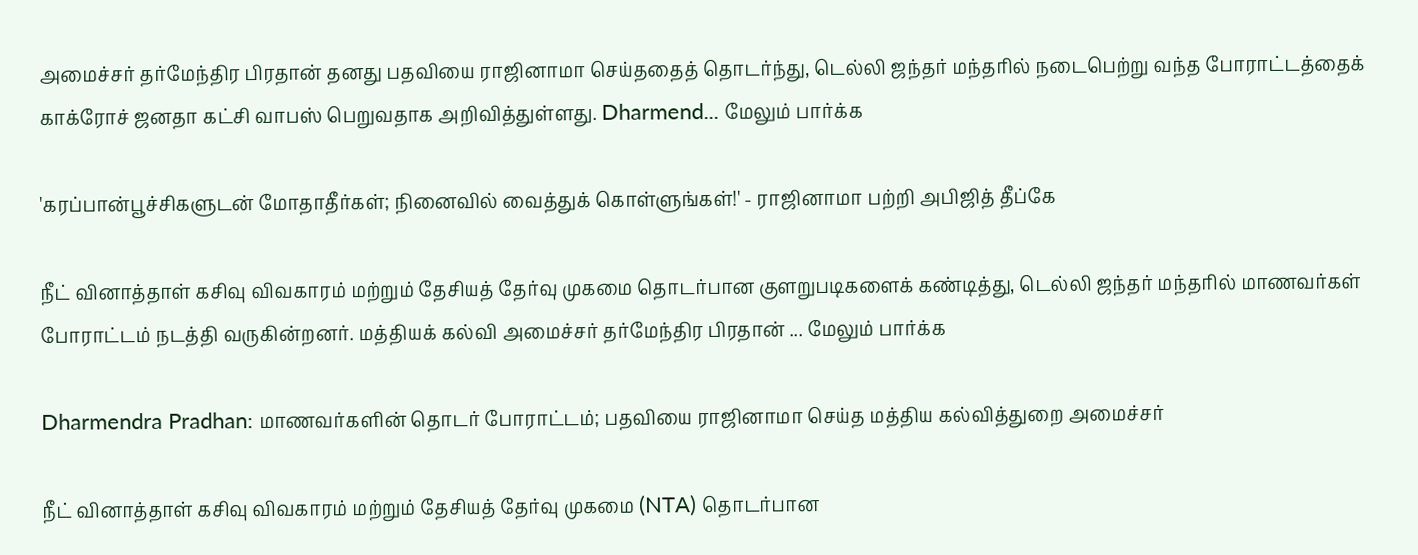அமைச்சர் தர்மேந்திர பிரதான் தனது பதவியை ராஜினாமா செய்ததைத் தொடர்ந்து, டெல்லி ஜந்தர் மந்தரில் நடைபெற்று வந்த போராட்டத்தைக் காக்ரோச் ஜனதா கட்சி வாபஸ் பெறுவதாக அறிவித்துள்ளது. Dharmend... மேலும் பார்க்க

'கரப்பான்பூச்சிகளுடன் மோதாதீர்கள்; நினைவில் வைத்துக் கொள்ளுங்கள்!' - ராஜினாமா பற்றி அபிஜித் தீப்கே

நீட் வினாத்தாள் கசிவு விவகாரம் மற்றும் தேசியத் தேர்வு முகமை தொடர்பான குளறுபடிகளைக் கண்டித்து, டெல்லி ஜந்தர் மந்தரில் மாணவர்கள் போராட்டம் நடத்தி வருகின்றனர். மத்தியக் கல்வி அமைச்சர் தர்மேந்திர பிரதான் ... மேலும் பார்க்க

Dharmendra Pradhan: மாணவர்களின் தொடர் போராட்டம்; பதவியை ராஜினாமா செய்த மத்திய கல்வித்துறை அமைச்சர்

நீட் வினாத்தாள் கசிவு விவகாரம் மற்றும் தேசியத் தேர்வு முகமை (NTA) தொடர்பான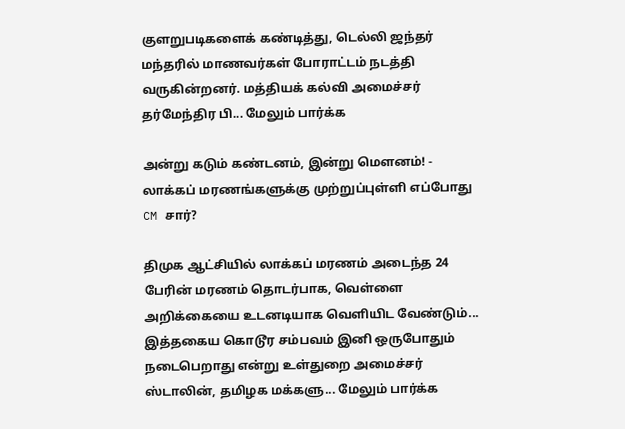குளறுபடிகளைக் கண்டித்து, டெல்லி ஜந்தர் மந்தரில் மாணவர்கள் போராட்டம் நடத்தி வருகின்றனர். மத்தியக் கல்வி அமைச்சர் தர்மேந்திர பி... மேலும் பார்க்க

அன்று கடும் கண்டனம், இன்று மெளனம்! - லாக்கப் மரணங்களுக்கு முற்றுப்புள்ளி எப்போது CM சார்?

திமுக ஆட்சியில் லாக்கப் மரணம் அடைந்த 24 பேரின் மரணம் தொடர்பாக, வெள்ளை அறிக்கையை உடனடியாக வெளியிட வேண்டும்... இத்தகைய கொடூர சம்பவம் இனி ஒருபோதும் நடைபெறாது என்று உள்துறை அமைச்சர் ஸ்டாலின், தமிழக மக்களு... மேலும் பார்க்க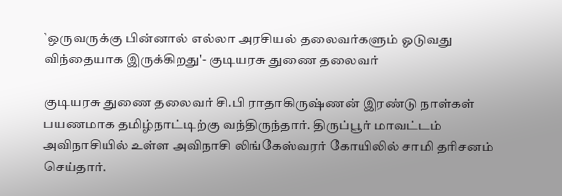`ஒருவருக்கு பின்னால் எல்லா அரசியல் தலைவர்களும் ஓடுவது விந்தையாக இருக்கிறது'- குடியரசு துணை தலைவர்

குடியரசு துணை தலைவர் சி.பி ராதாகிருஷ்ணன் இரண்டு நாள்கள் பயணமாக தமிழ்நாட்டிற்கு வந்திருந்தார். திருப்பூர் மாவட்டம் அவிநாசியில் உள்ள அவிநாசி லிங்கேஸ்வரர் கோயிலில் சாமி தரிசனம் செய்தார்.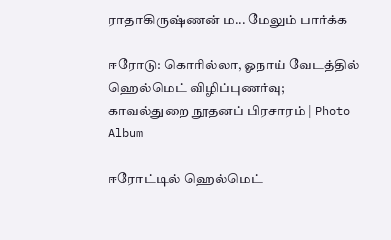ராதாகிருஷ்ணன் ம... மேலும் பார்க்க

ஈரோடு: கொரில்லா, ஓநாய் வேடத்தில் ஹெல்மெட் விழிப்புணர்வு; காவல்துறை நூதனப் பிரசாரம் | Photo Album

ஈரோட்டில் ஹெல்மெட்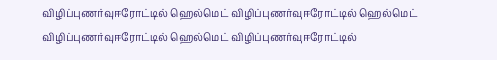விழிப்புணர்வுஈரோட்டில் ஹெல்மெட் விழிப்புணர்வுஈரோட்டில் ஹெல்மெட் விழிப்புணர்வுஈரோட்டில் ஹெல்மெட் விழிப்புணர்வுஈரோட்டில்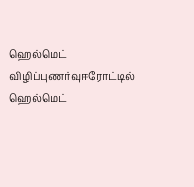ஹெல்மெட் விழிப்புணர்வுஈரோட்டில் ஹெல்மெட்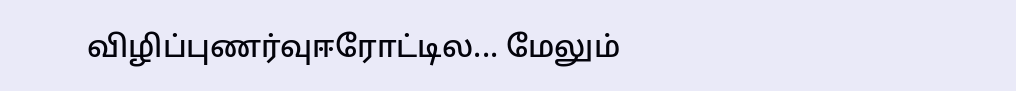விழிப்புணர்வுஈரோட்டில... மேலும்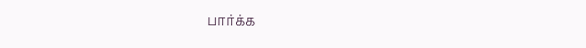பார்க்க